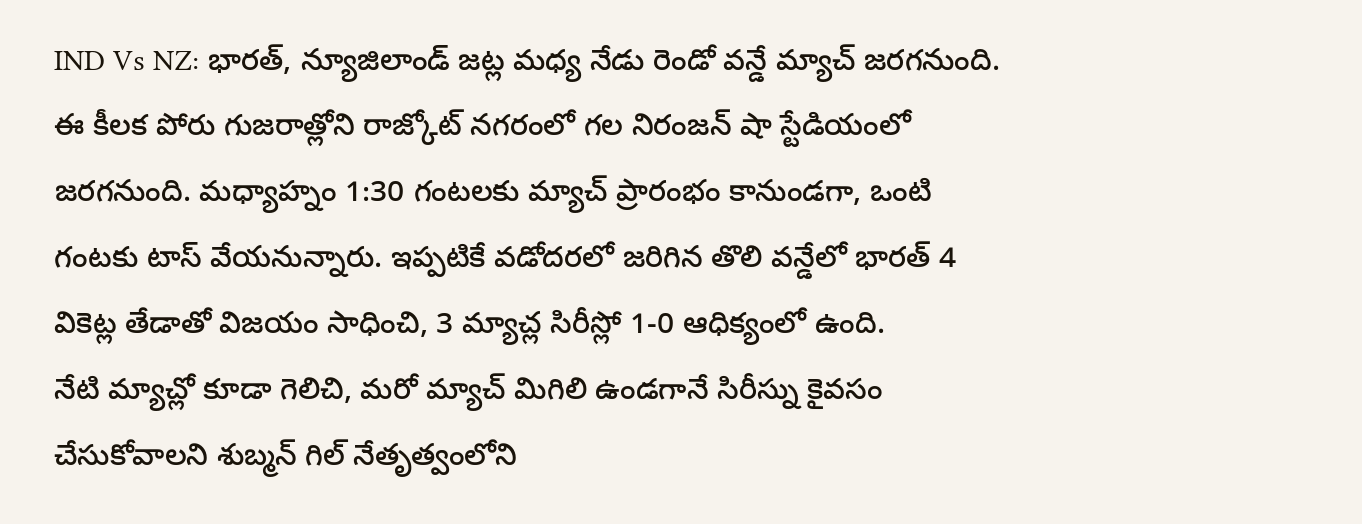IND Vs NZ: భారత్, న్యూజిలాండ్ జట్ల మధ్య నేడు రెండో వన్డే మ్యాచ్ జరగనుంది. ఈ కీలక పోరు గుజరాత్లోని రాజ్కోట్ నగరంలో గల నిరంజన్ షా స్టేడియంలో జరగనుంది. మధ్యాహ్నం 1:30 గంటలకు మ్యాచ్ ప్రారంభం కానుండగా, ఒంటి గంటకు టాస్ వేయనున్నారు. ఇప్పటికే వడోదరలో జరిగిన తొలి వన్డేలో భారత్ 4 వికెట్ల తేడాతో విజయం సాధించి, 3 మ్యాచ్ల సిరీస్లో 1-0 ఆధిక్యంలో ఉంది.
నేటి మ్యాచ్లో కూడా గెలిచి, మరో మ్యాచ్ మిగిలి ఉండగానే సిరీస్ను కైవసం చేసుకోవాలని శుబ్మన్ గిల్ నేతృత్వంలోని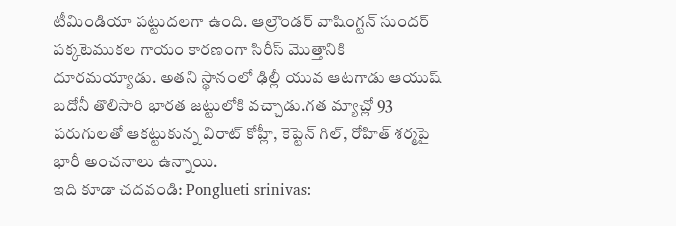టీమిండియా పట్టుదలగా ఉంది. ఆల్రౌండర్ వాషింగ్టన్ సుందర్ పక్కటెముకల గాయం కారణంగా సిరీస్ మొత్తానికి దూరమయ్యాడు. అతని స్థానంలో ఢిల్లీ యువ ఆటగాడు ఆయుష్ బదోనీ తొలిసారి భారత జట్టులోకి వచ్చాడు.గత మ్యాచ్లో 93 పరుగులతో ఆకట్టుకున్న విరాట్ కోహ్లీ, కెప్టెన్ గిల్, రోహిత్ శర్మపై భారీ అంచనాలు ఉన్నాయి.
ఇది కూడా చదవండి: Ponglueti srinivas: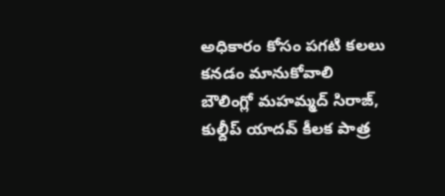అధికారం కోసం పగటి కలలు కనడం మానుకోవాలి
బౌలింగ్లో మహమ్మద్ సిరాజ్, కుల్దీప్ యాదవ్ కీలక పాత్ర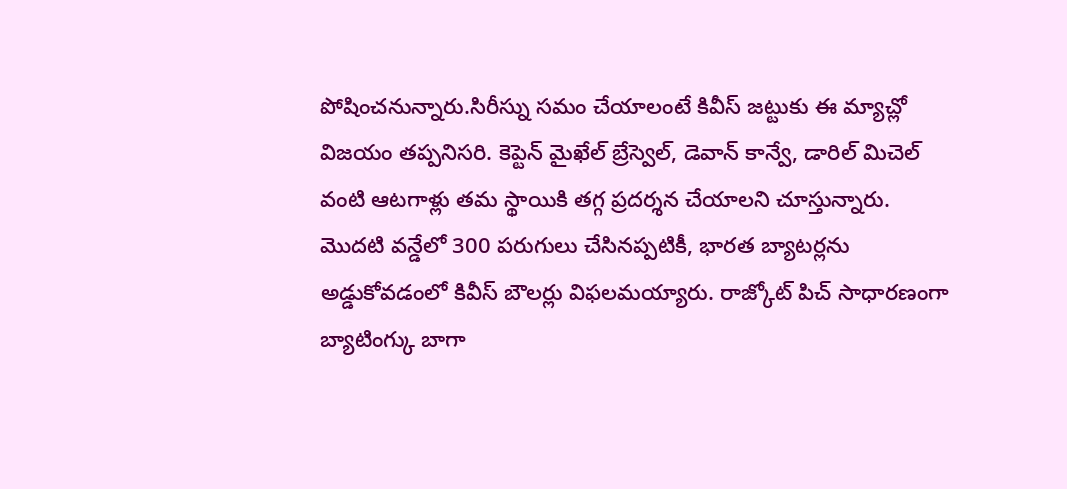పోషించనున్నారు.సిరీస్ను సమం చేయాలంటే కివీస్ జట్టుకు ఈ మ్యాచ్లో విజయం తప్పనిసరి. కెప్టెన్ మైఖేల్ బ్రేస్వెల్, డెవాన్ కాన్వే, డారిల్ మిచెల్ వంటి ఆటగాళ్లు తమ స్థాయికి తగ్గ ప్రదర్శన చేయాలని చూస్తున్నారు. మొదటి వన్డేలో 300 పరుగులు చేసినప్పటికీ, భారత బ్యాటర్లను అడ్డుకోవడంలో కివీస్ బౌలర్లు విఫలమయ్యారు. రాజ్కోట్ పిచ్ సాధారణంగా బ్యాటింగ్కు బాగా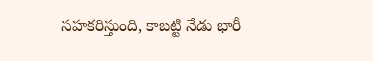సహకరిస్తుంది, కాబట్టి నేడు భారీ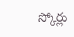స్కోర్లు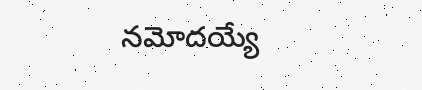నమోదయ్యే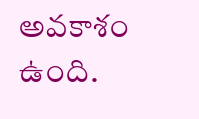అవకాశం ఉంది.